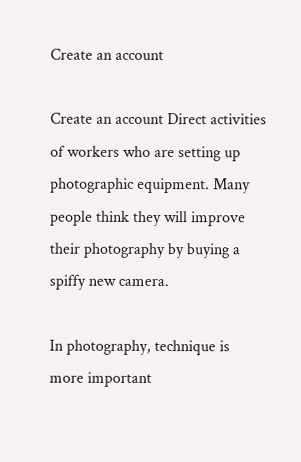Create an account

Create an account Direct activities of workers who are setting up photographic equipment. Many people think they will improve their photography by buying a spiffy new camera.

In photography, technique is more important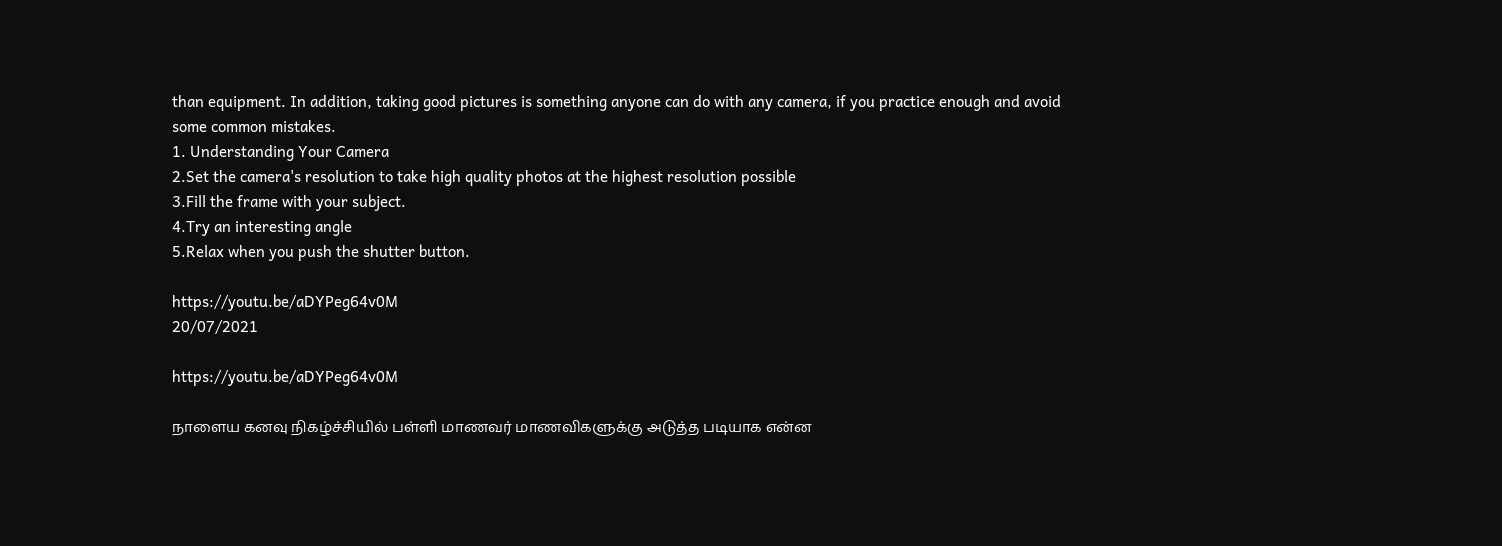than equipment. In addition, taking good pictures is something anyone can do with any camera, if you practice enough and avoid some common mistakes.
1. Understanding Your Camera
2.Set the camera's resolution to take high quality photos at the highest resolution possible
3.Fill the frame with your subject.
4.Try an interesting angle
5.Relax when you push the shutter button.

https://youtu.be/aDYPeg64v0M
20/07/2021

https://youtu.be/aDYPeg64v0M

நாளைய கனவு நிகழ்ச்சியில் பள்ளி மாணவர் மாணவிகளுக்கு அடுத்த படியாக என்ன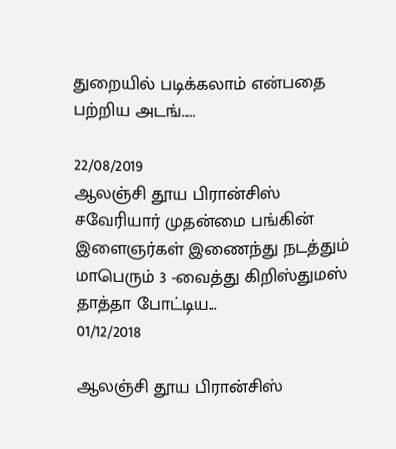துறையில் படிக்கலாம் என்பதை பற்றிய அடங்.....

22/08/2019
ஆலஞ்சி தூய பிரான்சிஸ் சவேரியார் முதன்மை பங்கின் இளைஞர்கள் இணைந்து நடத்தும் மாபெரும் 3 -வைத்து கிறிஸ்துமஸ் தாத்தா போட்டிய...
01/12/2018

ஆலஞ்சி தூய பிரான்சிஸ்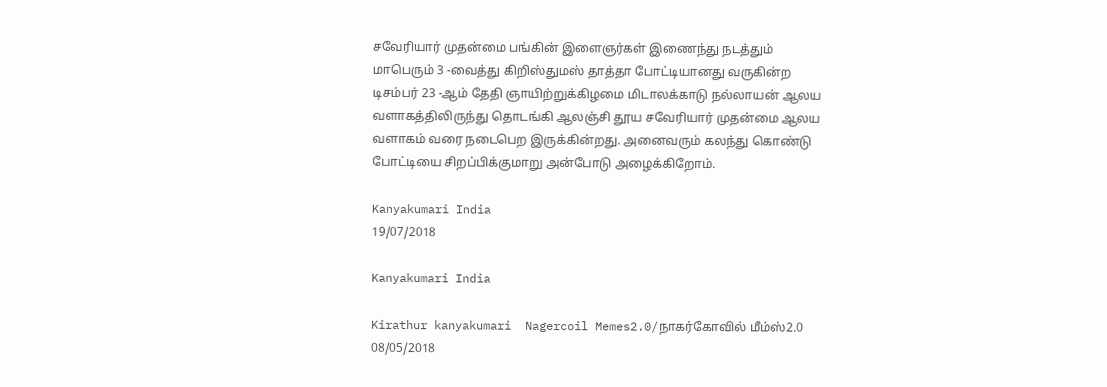சவேரியார் முதன்மை பங்கின் இளைஞர்கள் இணைந்து நடத்தும் மாபெரும் 3 -வைத்து கிறிஸ்துமஸ் தாத்தா போட்டியானது வருகின்ற டிசம்பர் 23 -ஆம் தேதி ஞாயிற்றுக்கிழமை மிடாலக்காடு நல்லாயன் ஆலய வளாகத்திலிருந்து தொடங்கி ஆலஞ்சி தூய சவேரியார் முதன்மை ஆலய வளாகம் வரை நடைபெற இருக்கின்றது. அனைவரும் கலந்து கொண்டு போட்டியை சிறப்பிக்குமாறு அன்போடு அழைக்கிறோம்.

Kanyakumari India
19/07/2018

Kanyakumari India

Kirathur kanyakumari  Nagercoil Memes2.0/நாகர்கோவில் மீம்ஸ்2.0
08/05/2018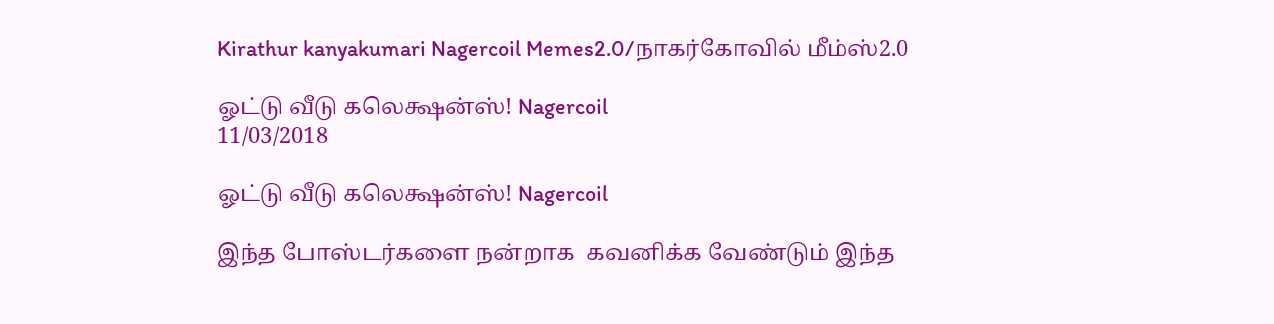Kirathur kanyakumari Nagercoil Memes2.0/நாகர்கோவில் மீம்ஸ்2.0

ஓட்டு வீடு கலெக்ஷன்ஸ்! Nagercoil
11/03/2018

ஓட்டு வீடு கலெக்ஷன்ஸ்! Nagercoil

இந்த போஸ்டர்களை நன்றாக  கவனிக்க வேண்டும் இந்த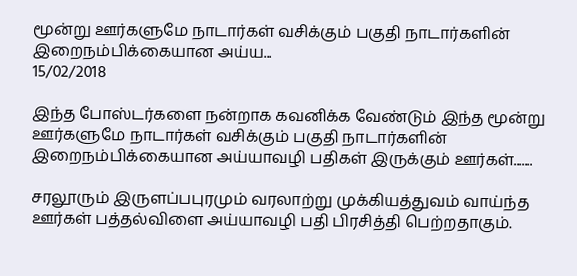மூன்று ஊர்களுமே நாடார்கள் வசிக்கும் பகுதி நாடார்களின் இறைநம்பிக்கையான அய்ய...
15/02/2018

இந்த போஸ்டர்களை நன்றாக கவனிக்க வேண்டும் இந்த மூன்று ஊர்களுமே நாடார்கள் வசிக்கும் பகுதி நாடார்களின் இறைநம்பிக்கையான அய்யாவழி பதிகள் இருக்கும் ஊர்கள்.......

சரலூரும் இருளப்பபுரமும் வரலாற்று முக்கியத்துவம் வாய்ந்த ஊர்கள் பத்தல்விளை அய்யாவழி பதி பிரசித்தி பெற்றதாகும்.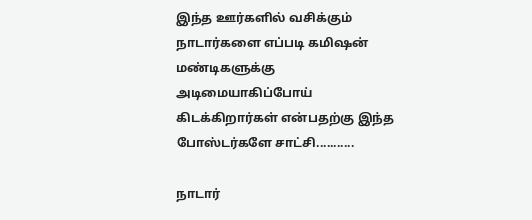இந்த ஊர்களில் வசிக்கும் நாடார்களை எப்படி கமிஷன் மண்டிகளுக்கு அடிமையாகிப்போய் கிடக்கிறார்கள் என்பதற்கு இந்த போஸ்டர்களே சாட்சி...........

நாடார்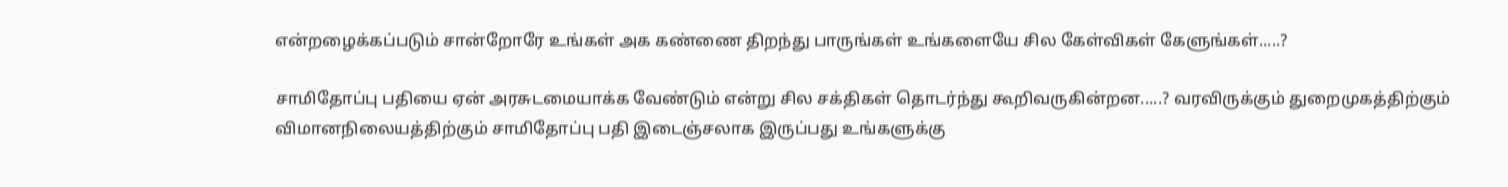என்றழைக்கப்படும் சான்றோரே உங்கள் அக கண்ணை திறந்து பாருங்கள் உங்களையே சில கேள்விகள் கேளுங்கள்.....?

சாமிதோப்பு பதியை ஏன் அரசுடமையாக்க வேண்டும் என்று சில சக்திகள் தொடர்ந்து கூறிவருகின்றன.....? வரவிருக்கும் துறைமுகத்திற்கும் விமானநிலையத்திற்கும் சாமிதோப்பு பதி இடைஞ்சலாக இருப்பது உங்களுக்கு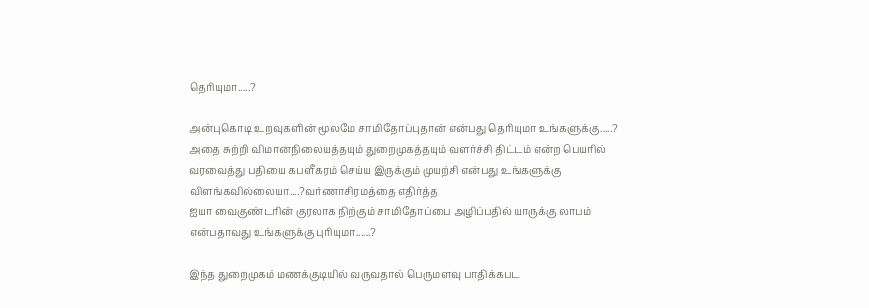தெரியுமா.....?

அன்புகொடி உறவுகளின் மூலமே சாமிதோப்புதான் என்பது தெரியுமா உங்களுக்கு.....? அதை சுற்றி விமானநிலையத்தயும் துறைமுகத்தயும் வளர்ச்சி திட்டம் என்ற பெயரில் வரவைத்து பதியை கபளீகரம் செய்ய இருக்கும் முயற்சி என்பது உங்களுக்கு விளங்கவில்லையா....?வர்ணாசிரமத்தை எதிர்த்த
ஐயா வைகுண்டரின் குரலாக நிற்கும் சாமிதோப்பை அழிப்பதில் யாருக்கு லாபம் என்பதாவது உங்களுக்கு புரியுமா......?

இந்த துறைமுகம் மணக்குடியில் வருவதால் பெருமளவு பாதிக்கபட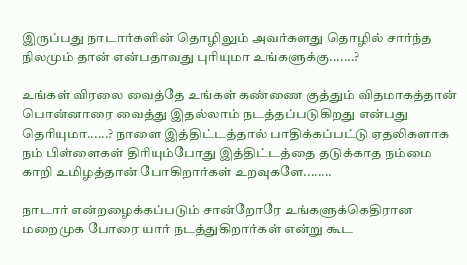இருப்பது நாடார்களின் தொழிலும் அவர்களது தொழில் சார்ந்த நிலமும் தான் என்பதாவது புரியுமா உங்களுக்கு.......?

உங்கள் விரலை வைத்தே உங்கள் கண்ணை குத்தும் விதமாகத்தான் பொன்னாரை வைத்து இதல்லாம் நடத்தப்படுகிறது என்பது தெரியுமா......? நாளை இத்திட்டத்தால் பாதிக்கப்பட்டு ஏதலிகளாக நம் பிள்ளைகள் திரியும்போது இத்திட்டத்தை தடுக்காத நம்மை காறி உமிழத்தான் போகிறார்கள் உறவுகளே........

நாடார் என்றழைக்கப்படும் சான்றோரே உங்களுக்கெதிரான மறைமுக போரை யார் நடத்துகிறார்கள் என்று கூட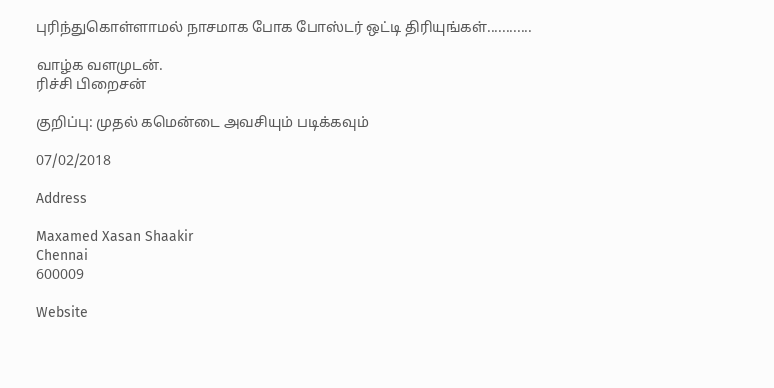புரிந்துகொள்ளாமல் நாசமாக போக போஸ்டர் ஒட்டி திரியுங்கள்............

வாழ்க வளமுடன்.
ரிச்சி பிறைசன்

குறிப்பு: முதல் கமென்டை அவசியும் படிக்கவும்

07/02/2018

Address

Maxamed Xasan Shaakir
Chennai
600009

Website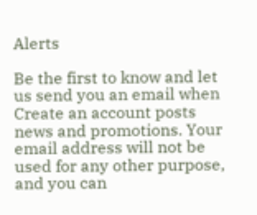Alerts

Be the first to know and let us send you an email when Create an account posts news and promotions. Your email address will not be used for any other purpose, and you can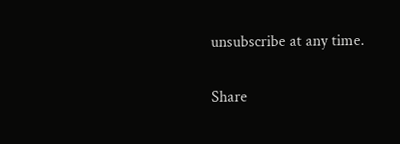unsubscribe at any time.

Share